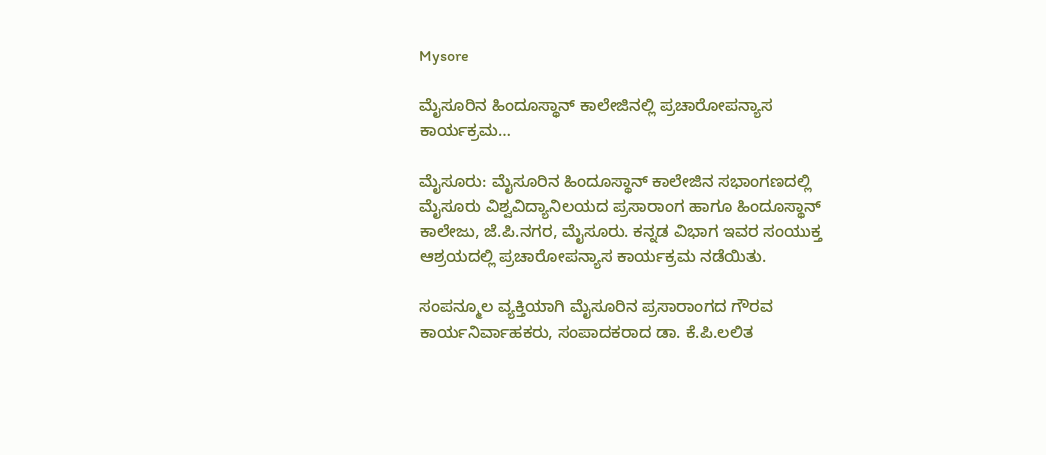Mysore

ಮೈಸೂರಿನ ಹಿಂದೂಸ್ಥಾನ್ ಕಾಲೇಜಿನಲ್ಲಿ ಪ್ರಚಾರೋಪನ್ಯಾಸ ಕಾರ್ಯಕ್ರಮ…

ಮೈಸೂರು: ಮೈಸೂರಿನ ಹಿಂದೂಸ್ಥಾನ್ ಕಾಲೇಜಿನ ಸಭಾಂಗಣದಲ್ಲಿ ಮೈಸೂರು ವಿಶ್ವವಿದ್ಯಾನಿಲಯದ ಪ್ರಸಾರಾಂಗ ಹಾಗೂ ಹಿಂದೂಸ್ಥಾನ್ ಕಾಲೇಜು, ಜೆ.ಪಿ.ನಗರ, ಮೈಸೂರು. ಕನ್ನಡ ವಿಭಾಗ ಇವರ ಸಂಯುಕ್ತ ಆಶ್ರಯದಲ್ಲಿ ಪ್ರಚಾರೋಪನ್ಯಾಸ ಕಾರ್ಯಕ್ರಮ ನಡೆಯಿತು.

ಸಂಪನ್ಮೂಲ ವ್ಯಕ್ತಿಯಾಗಿ ಮೈಸೂರಿನ ಪ್ರಸಾರಾಂಗದ ಗೌರವ ಕಾರ್ಯನಿರ್ವಾಹಕರು, ಸಂಪಾದಕರಾದ ಡಾ. ಕೆ.ಪಿ.ಲಲಿತ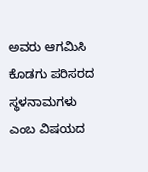ಅವರು ಆಗಮಿಸಿ ಕೊಡಗು ಪರಿಸರದ ಸ್ಥಳನಾಮಗಳು ಎಂಬ ವಿಷಯದ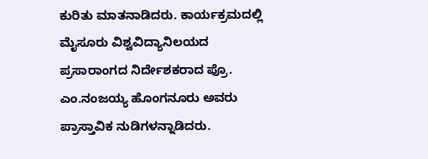ಕುರಿತು ಮಾತನಾಡಿದರು. ಕಾರ್ಯಕ್ರಮದಲ್ಲಿ ಮೈಸೂರು ವಿಶ್ವವಿದ್ಯಾನಿಲಯದ ಪ್ರಸಾರಾಂಗದ ನಿರ್ದೇಶಕರಾದ ಪ್ರೊ. ಎಂ.ನಂಜಯ್ಯ ಹೊಂಗನೂರು ಅವರು ಪ್ರಾಸ್ತಾವಿಕ ನುಡಿಗಳನ್ನಾಡಿದರು.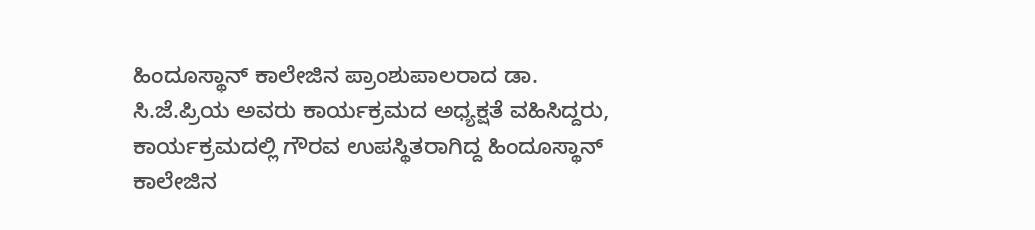ಹಿಂದೂಸ್ಥಾನ್ ಕಾಲೇಜಿನ ಪ್ರಾಂಶುಪಾಲರಾದ ಡಾ. ಸಿ.ಜೆ.ಪ್ರಿಯ ಅವರು ಕಾರ್ಯಕ್ರಮದ ಅಧ್ಯಕ್ಷತೆ ವಹಿಸಿದ್ದರು, ಕಾರ್ಯಕ್ರಮದಲ್ಲಿ ಗೌರವ ಉಪಸ್ಥಿತರಾಗಿದ್ದ ಹಿಂದೂಸ್ಥಾನ್ ಕಾಲೇಜಿನ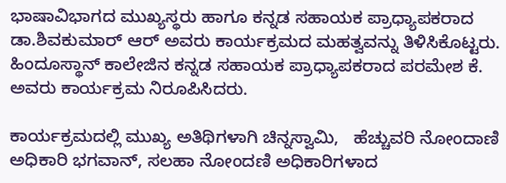ಭಾಷಾವಿಭಾಗದ ಮುಖ್ಯಸ್ಥರು ಹಾಗೂ ಕನ್ನಡ ಸಹಾಯಕ ಪ್ರಾಧ್ಯಾಪಕರಾದ ಡಾ.ಶಿವಕುಮಾರ್ ಆರ್ ಅವರು ಕಾರ್ಯಕ್ರಮದ ಮಹತ್ವವನ್ನು ತಿಳಿಸಿಕೊಟ್ಟರು. ಹಿಂದೂಸ್ಥಾನ್ ಕಾಲೇಜಿನ ಕನ್ನಡ ಸಹಾಯಕ ಪ್ರಾಧ್ಯಾಪಕರಾದ ಪರಮೇಶ ಕೆ. ಅವರು‌ ಕಾರ್ಯಕ್ರಮ ನಿರೂಪಿಸಿದರು.

ಕಾರ್ಯಕ್ರಮದಲ್ಲಿ ಮುಖ್ಯ ಅತಿಥಿಗಳಾಗಿ ಚಿನ್ನಸ್ವಾಮಿ,   ಹೆಚ್ಚುವರಿ ನೋಂದಾಣಿ ಅಧಿಕಾರಿ ಭಗವಾನ್, ಸಲಹಾ ನೋಂದಣಿ ಅಧಿಕಾರಿಗಳಾದ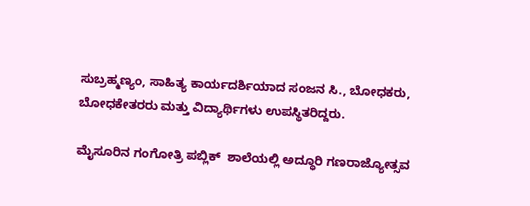ಸುಬ್ರಹ್ಮಣ್ಯಂ, ಸಾಹಿತ್ಯ ಕಾರ್ಯದರ್ಶಿಯಾದ ಸಂಜನ ಸಿ., ಬೋಧಕರು, ಬೋಧಕೇತರರು ಮತ್ತು ವಿದ್ಯಾರ್ಥಿಗಳು ಉಪಸ್ಥಿತರಿದ್ದರು.

ಮೈಸೂರಿನ ಗಂಗೋತ್ರಿ ಪಬ್ಲಿಕ್  ಶಾಲೆಯಲ್ಲಿ ಅದ್ಧೂರಿ ಗಣರಾಜ್ಯೋತ್ಸವ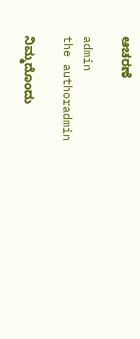ಆಚರಣೆ

admin
the authoradmin

ನಿಮ್ಮದೊಂದು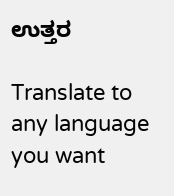ಉತ್ತರ

Translate to any language you want